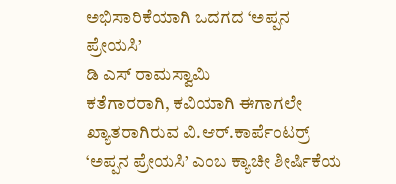ಅಭಿಸಾರಿಕೆಯಾಗಿ ಒದಗದ ‘ಅಪ್ಪನ ಪ್ರೇಯಸಿ’
ಡಿ ಎಸ್ ರಾಮಸ್ವಾಮಿ
ಕತೆಗಾರರಾಗಿ, ಕವಿಯಾಗಿ ಈಗಾಗಲೇ ಖ್ಯಾತರಾಗಿರುವ ವಿ.ಆರ್.ಕಾರ್ಪೆಂಟರ್ರ್ ‘ಅಪ್ಪನ ಪ್ರೇಯಸಿ’ ಎಂಬ ಕ್ಯಾಚೀ ಶೀರ್ಷಿಕೆಯ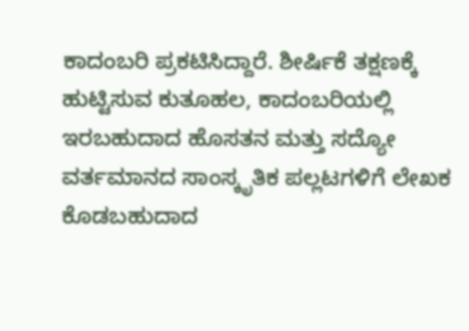ಕಾದಂಬರಿ ಪ್ರಕಟಿಸಿದ್ದಾರೆ. ಶೀರ್ಷಿಕೆ ತಕ್ಷಣಕ್ಕೆ ಹುಟ್ಟಿಸುವ ಕುತೂಹಲ, ಕಾದಂಬರಿಯಲ್ಲಿ ಇರಬಹುದಾದ ಹೊಸತನ ಮತ್ತು ಸದ್ಯೋ ವರ್ತಮಾನದ ಸಾಂಸ್ಕೃತಿಕ ಪಲ್ಲಟಗಳಿಗೆ ಲೇಖಕ ಕೊಡಬಹುದಾದ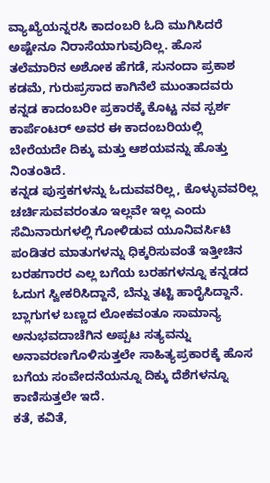ವ್ಯಾಖ್ಯೆಯನ್ನರಸಿ ಕಾದಂಬರಿ ಓದಿ ಮುಗಿಸಿದರೆ ಅಷ್ಟೇನೂ ನಿರಾಸೆಯಾಗುವುದಿಲ್ಲ. ಹೊಸ ತಲೆಮಾರಿನ ಅಶೋಕ ಹೆಗಡೆ, ಸುನಂದಾ ಪ್ರಕಾಶ ಕಡಮೆ, ಗುರುಪ್ರಸಾದ ಕಾಗಿನೆಲೆ ಮುಂತಾದವರು ಕನ್ನಡ ಕಾದಂಬರೀ ಪ್ರಕಾರಕ್ಕೆ ಕೊಟ್ಟ ನವ ಸ್ಪರ್ಶ ಕಾರ್ಪೆಂಟರ್ ಅವರ ಈ ಕಾದಂಬರಿಯಲ್ಲಿ ಬೇರೆಯದೇ ದಿಕ್ಕು ಮತ್ತು ಆಶಯವನ್ನು ಹೊತ್ತು ನಿಂತಂತಿದೆ.
ಕನ್ನಡ ಪುಸ್ತಕಗಳನ್ನು ಓದುವವರಿಲ್ಲ, ಕೊಳ್ಳುವವರಿಲ್ಲ ಚರ್ಚಿಸುವವರಂತೂ ಇಲ್ಲವೇ ಇಲ್ಲ ಎಂದು ಸೆಮಿನಾರುಗಳಲ್ಲಿ ಗೋಳಿಡುವ ಯೂನಿವರ್ಸಿಟಿ ಪಂಡಿತರ ಮಾತುಗಳನ್ನು ಧಿಕ್ಕರಿಸುವಂತೆ ಇತ್ತೀಚಿನ ಬರಹಗಾರರ ಎಲ್ಲ ಬಗೆಯ ಬರಹಗಳನ್ನೂ ಕನ್ನಡದ ಓದುಗ ಸ್ವೀಕರಿಸಿದ್ದಾನೆ, ಬೆನ್ನು ತಟ್ಟಿ ಹಾರೈಸಿದ್ದಾನೆ. ಬ್ಲಾಗುಗಳ ಬಣ್ಣದ ಲೋಕವಂತೂ ಸಾಮಾನ್ಯ ಅನುಭವದಾಚೆಗಿನ ಅಪ್ಪಟ ಸತ್ಯವನ್ನು ಅನಾವರಣಗೊಳಿಸುತ್ತಲೇ ಸಾಹಿತ್ಯಪ್ರಕಾರಕ್ಕೆ ಹೊಸ ಬಗೆಯ ಸಂವೇದನೆಯನ್ನೂ ದಿಕ್ಕು ದೆಶೆಗಳನ್ನೂ ಕಾಣಿಸುತ್ತಲೇ ಇದೆ.
ಕತೆ, ಕವಿತೆ,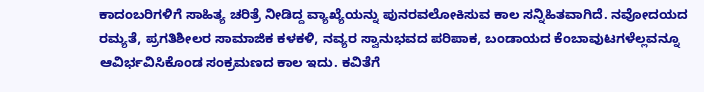ಕಾದಂಬರಿಗಳಿಗೆ ಸಾಹಿತ್ಯ ಚರಿತ್ರೆ ನೀಡಿದ್ದ ವ್ಯಾಖ್ಯೆಯನ್ನು ಪುನರವಲೋಕಿಸುವ ಕಾಲ ಸನ್ನಿಹಿತವಾಗಿದೆ. ನವೋದಯದ ರಮ್ಯತೆ, ಪ್ರಗತಿಶೀಲರ ಸಾಮಾಜಿಕ ಕಳಕಳಿ, ನವ್ಯರ ಸ್ವಾನುಭವದ ಪರಿಪಾಕ, ಬಂಡಾಯದ ಕೆಂಬಾವುಟಗಳೆಲ್ಲವನ್ನೂ ಆವಿರ್ಭವಿಸಿಕೊಂಡ ಸಂಕ್ರಮಣದ ಕಾಲ ಇದು. ಕವಿತೆಗೆ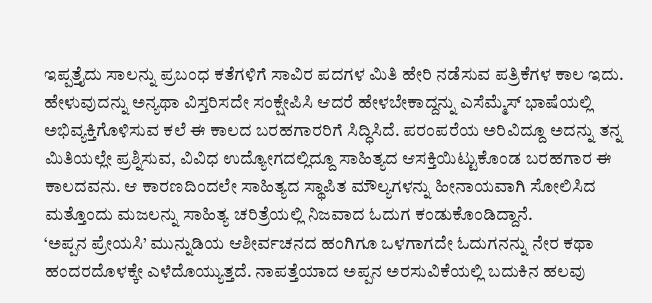ಇಪ್ಪತ್ತೈದು ಸಾಲನ್ನು ಪ್ರಬಂಧ ಕತೆಗಳಿಗೆ ಸಾವಿರ ಪದಗಳ ಮಿತಿ ಹೇರಿ ನಡೆಸುವ ಪತ್ರಿಕೆಗಳ ಕಾಲ ಇದು. ಹೇಳುವುದನ್ನು ಅನ್ಯಥಾ ವಿಸ್ತರಿಸದೇ ಸಂಕ್ಷೇಪಿಸಿ ಆದರೆ ಹೇಳಬೇಕಾದ್ದನ್ನು ಎಸೆಮ್ಮೆಸ್ ಭಾಷೆಯಲ್ಲಿ ಅಭಿವ್ಯಕ್ತಿಗೊಳಿಸುವ ಕಲೆ ಈ ಕಾಲದ ಬರಹಗಾರರಿಗೆ ಸಿದ್ಧಿಸಿದೆ. ಪರಂಪರೆಯ ಅರಿವಿದ್ದೂ ಅದನ್ನು ತನ್ನ ಮಿತಿಯಲ್ಲೇ ಪ್ರಶ್ನಿಸುವ, ವಿವಿಧ ಉದ್ಯೋಗದಲ್ಲಿದ್ದೂ ಸಾಹಿತ್ಯದ ಆಸಕ್ತಿಯಿಟ್ಟುಕೊಂಡ ಬರಹಗಾರ ಈ ಕಾಲದವನು. ಆ ಕಾರಣದಿಂದಲೇ ಸಾಹಿತ್ಯದ ಸ್ಥಾಪಿತ ಮೌಲ್ಯಗಳನ್ನು ಹೀನಾಯವಾಗಿ ಸೋಲಿಸಿದ ಮತ್ತೊಂದು ಮಜಲನ್ನು ಸಾಹಿತ್ಯ ಚರಿತ್ರೆಯಲ್ಲಿ ನಿಜವಾದ ಓದುಗ ಕಂಡುಕೊಂಡಿದ್ದಾನೆ.
‘ಅಪ್ಪನ ಪ್ರೇಯಸಿ’ ಮುನ್ನುಡಿಯ ಆಶೀರ್ವಚನದ ಹಂಗಿಗೂ ಒಳಗಾಗದೇ ಓದುಗನನ್ನು ನೇರ ಕಥಾ ಹಂದರದೊಳಕ್ಕೇ ಎಳೆದೊಯ್ಯುತ್ತದೆ. ನಾಪತ್ತೆಯಾದ ಅಪ್ಪನ ಅರಸುವಿಕೆಯಲ್ಲಿ ಬದುಕಿನ ಹಲವು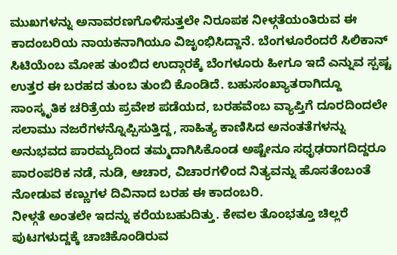ಮುಖಗಳನ್ನು ಅನಾವರಣಗೊಳಿಸುತ್ತಲೇ ನಿರೂಪಕ ನೀಳ್ಗತೆಯಂತಿರುವ ಈ ಕಾದಂಬರಿಯ ನಾಯಕನಾಗಿಯೂ ವಿಜೃಂಭಿಸಿದ್ದಾನೆ. ಬೆಂಗಳೂರೆಂದರೆ ಸಿಲಿಕಾನ್ ಸಿಟಿಯೆಂಬ ಮೋಹ ತುಂಬಿದ ಉದ್ಗಾರಕ್ಕೆ ಬೆಂಗಳೂರು ಹೀಗೂ ಇದೆ ಎನ್ನುವ ಸ್ಪಷ್ಟ ಉತ್ತರ ಈ ಬರಹದ ತುಂಬ ತುಂಬಿ ಕೊಂಡಿದೆ. ಬಹುಸಂಖ್ಯಾತರಾಗಿದ್ದೂ ಸಾಂಸ್ಕೃತಿಕ ಚರಿತ್ರೆಯ ಪ್ರವೇಶ ಪಡೆಯದ, ಬರಹವೆಂಬ ವ್ಯಾಪ್ತಿಗೆ ದೂರದಿಂದಲೇ ಸಲಾಮು ನಜರೆಗಳನ್ನೊಪ್ಪಿಸುತ್ತಿದ್ದ, ಸಾಹಿತ್ಯ ಕಾಣಿಸಿದ ಅನಂತತೆಗಳನ್ನು ಅನುಭವದ ಪಾರಮ್ಯದಿಂದ ತಮ್ಮದಾಗಿಸಿಕೊಂಡ ಅಷ್ಟೇನೂ ಸಧೃಢರಾಗದಿದ್ದರೂ ಪಾರಂಪರಿಕ ನಡೆ, ನುಡಿ, ಆಚಾರ, ವಿಚಾರಗಳಿಂದ ನಿತ್ಯವನ್ನು ಹೊಸತೆಂಬಂತೆ ನೋಡುವ ಕಣ್ಣುಗಳ ದಿವಿನಾದ ಬರಹ ಈ ಕಾದಂಬರಿ.
ನೀಳ್ಗತೆ ಅಂತಲೇ ಇದನ್ನು ಕರೆಯಬಹುದಿತ್ತು. ಕೇವಲ ತೊಂಭತ್ತೂ ಚಿಲ್ಲರೆ ಪುಟಗಳುದ್ದಕ್ಕೆ ಚಾಚಿಕೊಂಡಿರುವ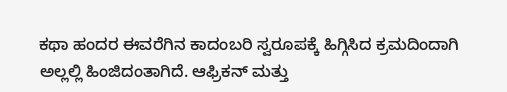ಕಥಾ ಹಂದರ ಈವರೆಗಿನ ಕಾದಂಬರಿ ಸ್ವರೂಪಕ್ಕೆ ಹಿಗ್ಗಿಸಿದ ಕ್ರಮದಿಂದಾಗಿ ಅಲ್ಲಲ್ಲಿ ಹಿಂಜಿದಂತಾಗಿದೆ. ಆಫ್ರಿಕನ್ ಮತ್ತು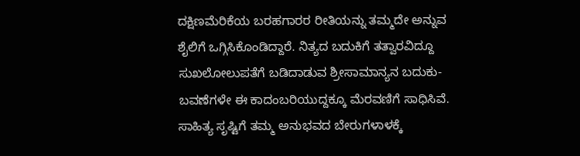ದಕ್ಷಿಣಮೆರಿಕೆಯ ಬರಹಗಾರರ ರೀತಿಯನ್ನು ತಮ್ಮದೇ ಅನ್ನುವ ಶೈಲಿಗೆ ಒಗ್ಗಿಸಿಕೊಂಡಿದ್ದಾರೆ. ನಿತ್ಯದ ಬದುಕಿಗೆ ತತ್ವಾರವಿದ್ದೂ ಸುಖಲೋಲುಪತೆಗೆ ಬಡಿದಾಡುವ ಶ್ರೀಸಾಮಾನ್ಯನ ಬದುಕು-ಬವಣೆಗಳೇ ಈ ಕಾದಂಬರಿಯುದ್ದಕ್ಕೂ ಮೆರವಣಿಗೆ ಸಾಧಿಸಿವೆ. ಸಾಹಿತ್ಯ ಸೃಷ್ಟಿಗೆ ತಮ್ಮ ಅನುಭವದ ಬೇರುಗಳಾಳಕ್ಕೆ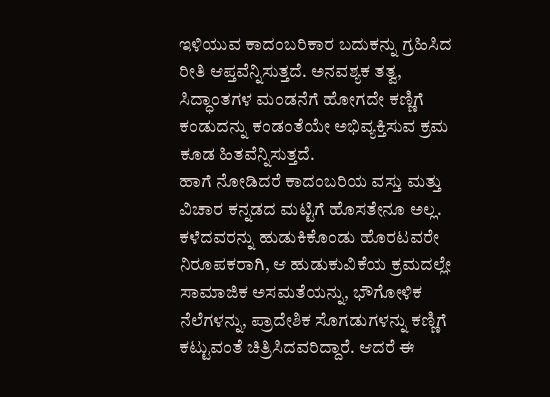ಇಳಿಯುವ ಕಾದಂಬರಿಕಾರ ಬದುಕನ್ನು ಗ್ರಹಿಸಿದ ರೀತಿ ಆಪ್ತವೆನ್ನಿಸುತ್ತದೆ. ಅನವಶ್ಯಕ ತತ್ವ, ಸಿದ್ಧಾಂತಗಳ ಮಂಡನೆಗೆ ಹೋಗದೇ ಕಣ್ಣಿಗೆ ಕಂಡುದನ್ನು ಕಂಡಂತೆಯೇ ಅಭಿವ್ಯಕ್ತಿಸುವ ಕ್ರಮ ಕೂಡ ಹಿತವೆನ್ನಿಸುತ್ತದೆ.
ಹಾಗೆ ನೋಡಿದರೆ ಕಾದಂಬರಿಯ ವಸ್ತು ಮತ್ತು ವಿಚಾರ ಕನ್ನಡದ ಮಟ್ಟಿಗೆ ಹೊಸತೇನೂ ಅಲ್ಲ. ಕಳೆದವರನ್ನು ಹುಡುಕಿಕೊಂಡು ಹೊರಟವರೇ ನಿರೂಪಕರಾಗಿ, ಆ ಹುಡುಕುವಿಕೆಯ ಕ್ರಮದಲ್ಲೇ ಸಾಮಾಜಿಕ ಅಸಮತೆಯನ್ನು, ಭೌಗೋಳಿಕ ನೆಲೆಗಳನ್ನು, ಪ್ರಾದೇಶಿಕ ಸೊಗಡುಗಳನ್ನು ಕಣ್ಣಿಗೆ ಕಟ್ಟುವಂತೆ ಚಿತ್ರಿಸಿದವರಿದ್ದಾರೆ. ಆದರೆ ಈ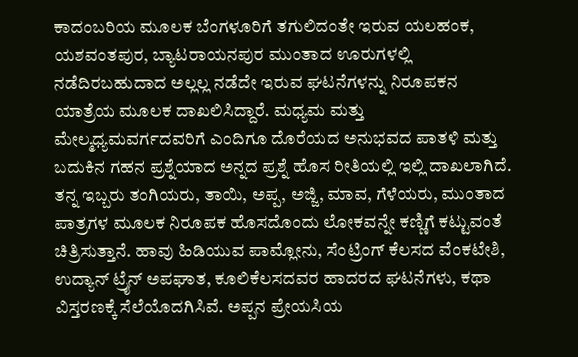ಕಾದಂಬರಿಯ ಮೂಲಕ ಬೆಂಗಳೂರಿಗೆ ತಗುಲಿದಂತೇ ಇರುವ ಯಲಹಂಕ, ಯಶವಂತಪುರ, ಬ್ಯಾಟರಾಯನಪುರ ಮುಂತಾದ ಊರುಗಳಲ್ಲಿ ನಡೆದಿರಬಹುದಾದ ಅಲ್ಲಲ್ಲ ನಡೆದೇ ಇರುವ ಘಟನೆಗಳನ್ನು ನಿರೂಪಕನ ಯಾತ್ರೆಯ ಮೂಲಕ ದಾಖಲಿಸಿದ್ದಾರೆ. ಮಧ್ಯಮ ಮತ್ತು ಮೇಲ್ಮಧ್ಯಮವರ್ಗದವರಿಗೆ ಎಂದಿಗೂ ದೊರೆಯದ ಅನುಭವದ ಪಾತಳಿ ಮತ್ತು ಬದುಕಿನ ಗಹನ ಪ್ರಶ್ನೆಯಾದ ಅನ್ನದ ಪ್ರಶ್ನೆ ಹೊಸ ರೀತಿಯಲ್ಲಿ ಇಲ್ಲಿ ದಾಖಲಾಗಿದೆ. ತನ್ನ ಇಬ್ಬರು ತಂಗಿಯರು, ತಾಯಿ, ಅಪ್ಪ, ಅಜ್ಜಿ, ಮಾವ, ಗೆಳೆಯರು, ಮುಂತಾದ ಪಾತ್ರಗಳ ಮೂಲಕ ನಿರೂಪಕ ಹೊಸದೊಂದು ಲೋಕವನ್ನೇ ಕಣ್ಣಿಗೆ ಕಟ್ಟುವಂತೆ ಚಿತ್ರಿಸುತ್ತಾನೆ. ಹಾವು ಹಿಡಿಯುವ ಪಾಮ್ಲೋನು, ಸೆಂಟ್ರಿಂಗ್ ಕೆಲಸದ ವೆಂಕಟೇಶಿ, ಉದ್ಯಾನ್ ಟ್ರೈನ್ ಅಪಘಾತ, ಕೂಲಿಕೆಲಸದವರ ಹಾದರದ ಘಟನೆಗಳು, ಕಥಾ ವಿಸ್ತರಣಕ್ಕೆ ಸೆಲೆಯೊದಗಿಸಿವೆ. ಅಪ್ಪನ ಪ್ರೇಯಸಿಯ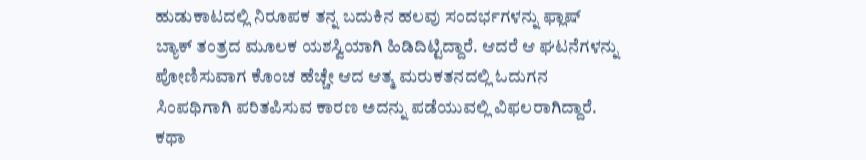ಹುಡುಕಾಟದಲ್ಲಿ ನಿರೂಪಕ ತನ್ನ ಬದುಕಿನ ಹಲವು ಸಂದರ್ಭಗಳನ್ನು ಫ್ಲಾಷ್ ಬ್ಯಾಕ್ ತಂತ್ರದ ಮೂಲಕ ಯಶಸ್ವಿಯಾಗಿ ಹಿಡಿದಿಟ್ಟಿದ್ದಾರೆ. ಆದರೆ ಆ ಘಟನೆಗಳನ್ನು ಪೋಣಿಸುವಾಗ ಕೊಂಚ ಹೆಚ್ಚೇ ಆದ ಆತ್ಮ ಮರುಕತನದಲ್ಲಿ ಓದುಗನ ಸಿಂಪಥಿಗಾಗಿ ಪರಿತಪಿಸುವ ಕಾರಣ ಅದನ್ನು ಪಡೆಯುವಲ್ಲಿ ವಿಫಲರಾಗಿದ್ದಾರೆ. ಕಥಾ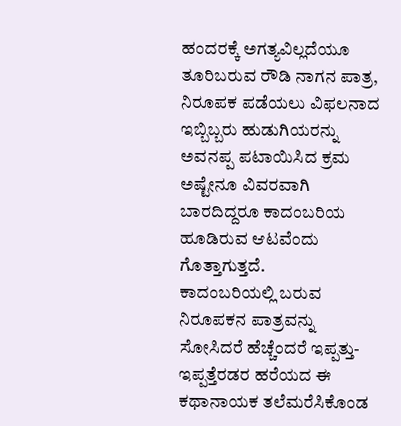ಹಂದರಕ್ಕೆ ಅಗತ್ಯವಿಲ್ಲದೆಯೂ ತೂರಿಬರುವ ರೌಡಿ ನಾಗನ ಪಾತ್ರ, ನಿರೂಪಕ ಪಡೆಯಲು ವಿಫಲನಾದ ಇಬ್ಬಿಬ್ಬರು ಹುಡುಗಿಯರನ್ನು ಅವನಪ್ಪ ಪಟಾಯಿಸಿದ ಕ್ರಮ ಅಷ್ಟೇನೂ ವಿವರವಾಗಿ ಬಾರದಿದ್ದರೂ ಕಾದಂಬರಿಯ ಹೂಡಿರುವ ಆಟವೆಂದು ಗೊತ್ತಾಗುತ್ತದೆ.
ಕಾದಂಬರಿಯಲ್ಲಿ ಬರುವ ನಿರೂಪಕನ ಪಾತ್ರವನ್ನು ಸೋಸಿದರೆ ಹೆಚ್ಚೆಂದರೆ ಇಪ್ಪತ್ತು-ಇಪ್ಪತ್ತೆರಡರ ಹರೆಯದ ಈ ಕಥಾನಾಯಕ ತಲೆಮರೆಸಿಕೊಂಡ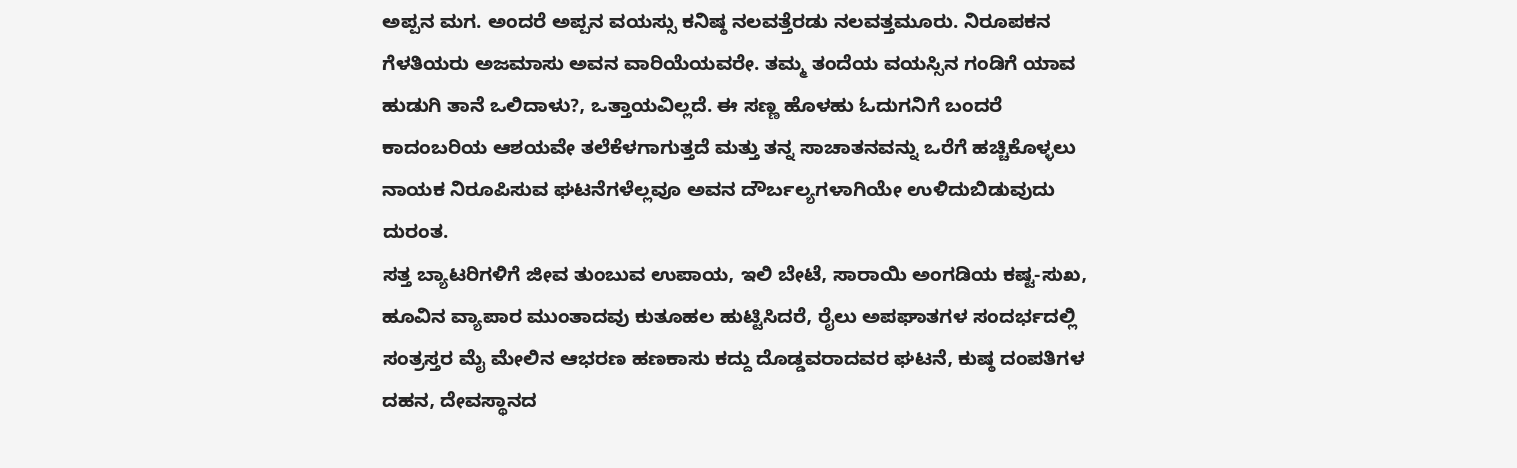ಅಪ್ಪನ ಮಗ. ಅಂದರೆ ಅಪ್ಪನ ವಯಸ್ಸು ಕನಿಷ್ಠ ನಲವತ್ತೆರಡು ನಲವತ್ತಮೂರು. ನಿರೂಪಕನ ಗೆಳತಿಯರು ಅಜಮಾಸು ಅವನ ವಾರಿಯೆಯವರೇ. ತಮ್ಮ ತಂದೆಯ ವಯಸ್ಸಿನ ಗಂಡಿಗೆ ಯಾವ ಹುಡುಗಿ ತಾನೆ ಒಲಿದಾಳು?, ಒತ್ತಾಯವಿಲ್ಲದೆ. ಈ ಸಣ್ಣ ಹೊಳಹು ಓದುಗನಿಗೆ ಬಂದರೆ ಕಾದಂಬರಿಯ ಆಶಯವೇ ತಲೆಕೆಳಗಾಗುತ್ತದೆ ಮತ್ತು ತನ್ನ ಸಾಚಾತನವನ್ನು ಒರೆಗೆ ಹಚ್ಚಿಕೊಳ್ಳಲು ನಾಯಕ ನಿರೂಪಿಸುವ ಘಟನೆಗಳೆಲ್ಲವೂ ಅವನ ದೌರ್ಬಲ್ಯಗಳಾಗಿಯೇ ಉಳಿದುಬಿಡುವುದು ದುರಂತ.
ಸತ್ತ ಬ್ಯಾಟರಿಗಳಿಗೆ ಜೀವ ತುಂಬುವ ಉಪಾಯ, ಇಲಿ ಬೇಟೆ, ಸಾರಾಯಿ ಅಂಗಡಿಯ ಕಷ್ಟ-ಸುಖ, ಹೂವಿನ ವ್ಯಾಪಾರ ಮುಂತಾದವು ಕುತೂಹಲ ಹುಟ್ಟಿಸಿದರೆ, ರೈಲು ಅಪಘಾತಗಳ ಸಂದರ್ಭದಲ್ಲಿ ಸಂತ್ರಸ್ತರ ಮೈ ಮೇಲಿನ ಆಭರಣ ಹಣಕಾಸು ಕದ್ದು ದೊಡ್ಡವರಾದವರ ಘಟನೆ, ಕುಷ್ಠ ದಂಪತಿಗಳ ದಹನ, ದೇವಸ್ಥಾನದ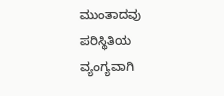ಮುಂತಾದವು ಪರಿಸ್ಥಿತಿಯ ವ್ಯಂಗ್ಯವಾಗಿ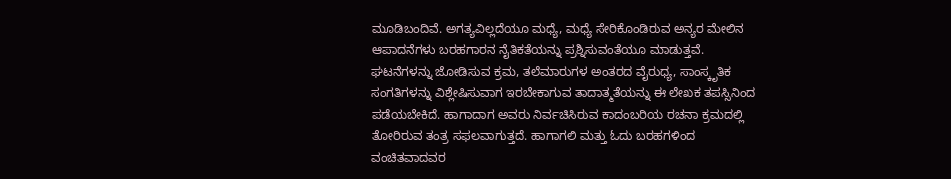ಮೂಡಿಬಂದಿವೆ. ಅಗತ್ಯವಿಲ್ಲದೆಯೂ ಮಧ್ಯೆ, ಮಧ್ಯೆ ಸೇರಿಕೊಂಡಿರುವ ಅನ್ಯರ ಮೇಲಿನ ಆಪಾದನೆಗಳು ಬರಹಗಾರನ ನೈತಿಕತೆಯನ್ನು ಪ್ರಶ್ನಿಸುವಂತೆಯೂ ಮಾಡುತ್ತವೆ.
ಘಟನೆಗಳನ್ನು ಜೋಡಿಸುವ ಕ್ರಮ, ತಲೆಮಾರುಗಳ ಅಂತರದ ವೈರುಧ್ಯ, ಸಾಂಸ್ಕೃತಿಕ ಸಂಗತಿಗಳನ್ನು ವಿಶ್ಲೇಷಿಸುವಾಗ ಇರಬೇಕಾಗುವ ತಾದಾತ್ಮತೆಯನ್ನು ಈ ಲೇಖಕ ತಪಸ್ಸಿನಿಂದ ಪಡೆಯಬೇಕಿದೆ. ಹಾಗಾದಾಗ ಅವರು ನಿರ್ವಚಿಸಿರುವ ಕಾದಂಬರಿಯ ರಚನಾ ಕ್ರಮದಲ್ಲಿ ತೋರಿರುವ ತಂತ್ರ ಸಫಲವಾಗುತ್ತದೆ. ಹಾಗಾಗಲಿ ಮತ್ತು ಓದು ಬರಹಗಳಿಂದ ವಂಚಿತವಾದವರ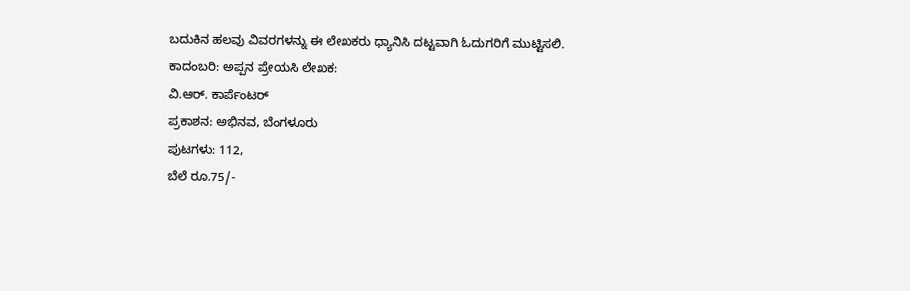ಬದುಕಿನ ಹಲವು ವಿವರಗಳನ್ನು ಈ ಲೇಖಕರು ಧ್ಯಾನಿಸಿ ದಟ್ಟವಾಗಿ ಓದುಗರಿಗೆ ಮುಟ್ಟಿಸಲಿ.
ಕಾದಂಬರಿ: ಅಪ್ಪನ ಪ್ರೇಯಸಿ ಲೇಖಕ:
ವಿ.ಆರ್. ಕಾರ್ಪೆಂಟರ್
ಪ್ರಕಾಶನ: ಅಭಿನವ, ಬೆಂಗಳೂರು
ಪುಟಗಳು: 112,
ಬೆಲೆ ರೂ.75/-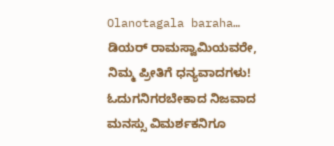Olanotagala baraha…
ಡಿಯರ್ ರಾಮಸ್ವಾಮಿಯವರೇ, ನಿಮ್ಮ ಪ್ರೀತಿಗೆ ಧನ್ಯವಾದಗಳು! ಓದುಗನಿಗರಬೇಕಾದ ನಿಜವಾದ ಮನಸ್ಸು ವಿಮರ್ಶಕನಿಗೂ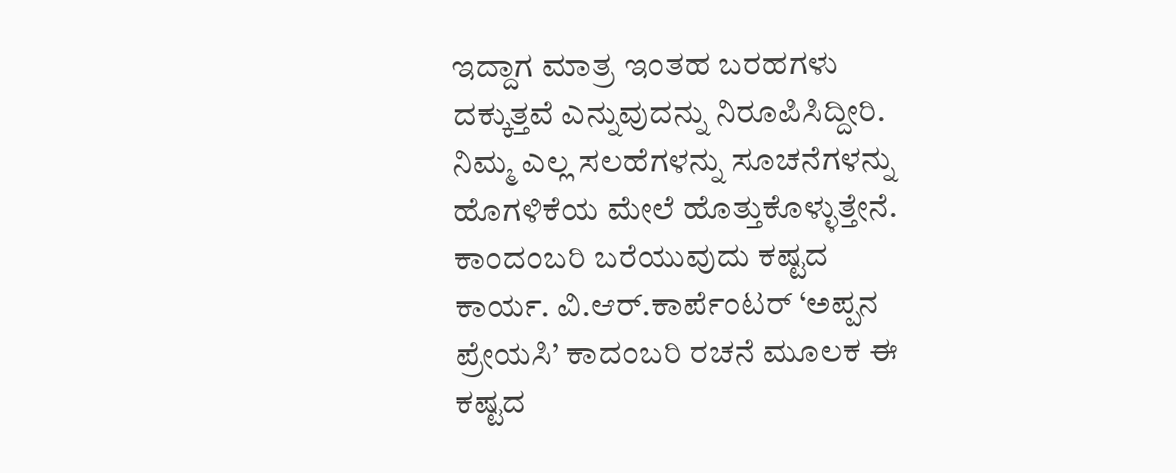ಇದ್ದಾಗ ಮಾತ್ರ ಇಂತಹ ಬರಹಗಳು ದಕ್ಕುತ್ತವೆ ಎನ್ನುವುದನ್ನು ನಿರೂಪಿಸಿದ್ದೀರಿ. ನಿಮ್ಮ ಎಲ್ಲ ಸಲಹೆಗಳನ್ನು ಸೂಚನೆಗಳನ್ನು ಹೊಗಳಿಕೆಯ ಮೇಲೆ ಹೊತ್ತುಕೊಳ್ಳುತ್ತೇನೆ.
ಕಾಂದಂಬರಿ ಬರೆಯುವುದು ಕಷ್ಟದ ಕಾರ್ಯ. ವಿ.ಆರ್.ಕಾರ್ಪೆಂಟರ್ ‘ಅಪ್ಪನ ಪ್ರೇಯಸಿ’ ಕಾದಂಬರಿ ರಚನೆ ಮೂಲಕ ಈ ಕಷ್ಟದ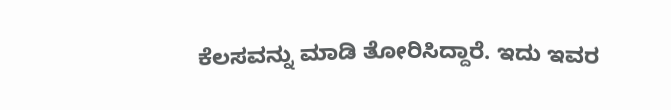ಕೆಲಸವನ್ನು ಮಾಡಿ ತೋರಿಸಿದ್ದಾರೆ. ಇದು ಇವರ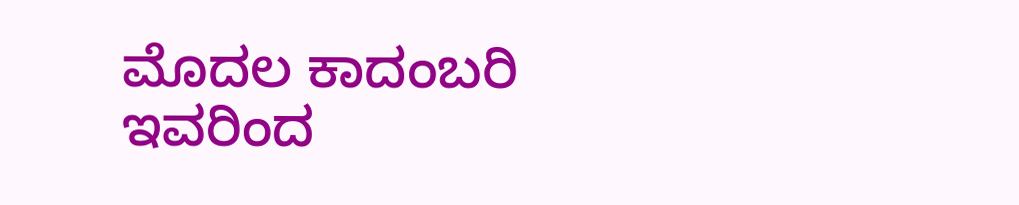ಮೊದಲ ಕಾದಂಬರಿ ಇವರಿಂದ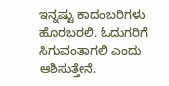ಇನ್ನಷ್ಟು ಕಾದಂಬರಿಗಳು ಹೊರಬರಲಿ. ಓದುಗರಿಗೆ ಸಿಗುವಂತಾಗಲಿ ಎಂದು ಆಶಿಸುತ್ತೇನೆ.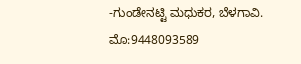-ಗುಂಡೇನಟ್ಟಿ ಮಧುಕರ, ಬೆಳಗಾವಿ.
ಮೊ:9448093589